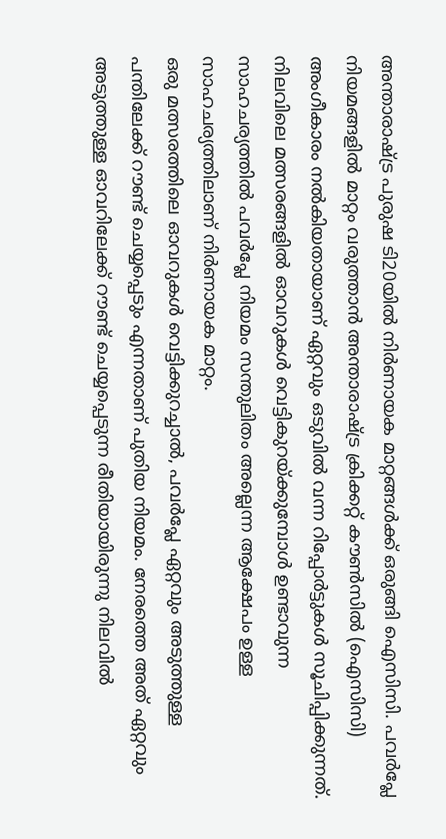അന്താരാഷ്ട്ര പുരുഷ ടി20യിൽ നിർണായക മാറ്റങ്ങൾക്ക് ഒരുങ്ങി ഐസിസി. പവർപ്ലേ നിയമങ്ങളിൽ മാറ്റം വരുത്താൻ അന്താരാഷ്ട്ര ക്രിക്കറ്റ് കൗൺസിൽ (ഐസിസി) അംഗീകാരം നൽകിയതായാണ് ഏറ്റവും ഒടുവിൽ വന്ന റിപ്പോർട്ടുകൾ സൂചിപ്പിക്കുന്നത്. നിലവിലെ മത്സരങ്ങളിൽ ഓവറുകൾ വെട്ടികുറയ്ക്കുമ്പോൾ ഉണ്ടാവുന്ന സാഹചര്യത്തിൽ പവർപ്ലേ നിയമം സന്തുലിതം അല്ലെന്ന ആക്ഷേപം ഉള്ള സാഹചര്യത്തിലാണ് നിർണായക മാറ്റം.
ഒരു മത്സരത്തിലെ ഓവറുകൾ വെട്ടിക്കുറച്ചാൽ, പവർപ്ലേ ഏറ്റവും അടുത്തുള്ള പന്തിലേക്ക് റൗണ്ട് ചെയ്യപ്പെടും എന്നതാണ് പുതിയ നിയമം. നേരത്തെ അത് ഏറ്റവും അടുത്തുള്ള ഓവറിലേക്ക് റൗണ്ട് ചെയ്യപ്പെടുന്ന രീതിയായിരുന്നു നിലവിൽ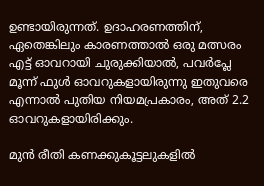ഉണ്ടായിരുന്നത്. ഉദാഹരണത്തിന്, ഏതെങ്കിലും കാരണത്താൽ ഒരു മത്സരം എട്ട് ഓവറായി ചുരുക്കിയാൽ, പവർപ്ലേ മൂന്ന് ഫുൾ ഓവറുകളായിരുന്നു ഇതുവരെ എന്നാൽ പുതിയ നിയമപ്രകാരം, അത് 2.2 ഓവറുകളായിരിക്കും.

മുൻ രീതി കണക്കുകൂട്ടലുകളിൽ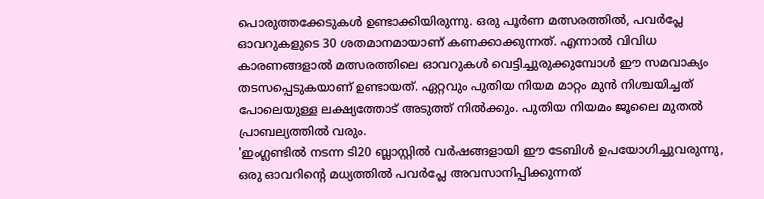പൊരുത്തക്കേടുകൾ ഉണ്ടാക്കിയിരുന്നു. ഒരു പൂർണ മത്സരത്തിൽ, പവർപ്ലേ ഓവറുകളുടെ 30 ശതമാനമായാണ് കണക്കാക്കുന്നത്. എന്നാൽ വിവിധ കാരണങ്ങളാൽ മത്സരത്തിലെ ഓവറുകൾ വെട്ടിച്ചുരുക്കുമ്പോൾ ഈ സമവാക്യം തടസപ്പെടുകയാണ് ഉണ്ടായത്. ഏറ്റവും പുതിയ നിയമ മാറ്റം മുൻ നിശ്ചയിച്ചത് പോലെയുള്ള ലക്ഷ്യത്തോട് അടുത്ത് നിൽക്കും. പുതിയ നിയമം ജൂലൈ മുതൽ പ്രാബല്യത്തിൽ വരും.
'ഇംഗ്ലണ്ടിൽ നടന്ന ടി20 ബ്ലാസ്റ്റിൽ വർഷങ്ങളായി ഈ ടേബിൾ ഉപയോഗിച്ചുവരുന്നു, ഒരു ഓവറിന്റെ മധ്യത്തിൽ പവർപ്ലേ അവസാനിപ്പിക്കുന്നത്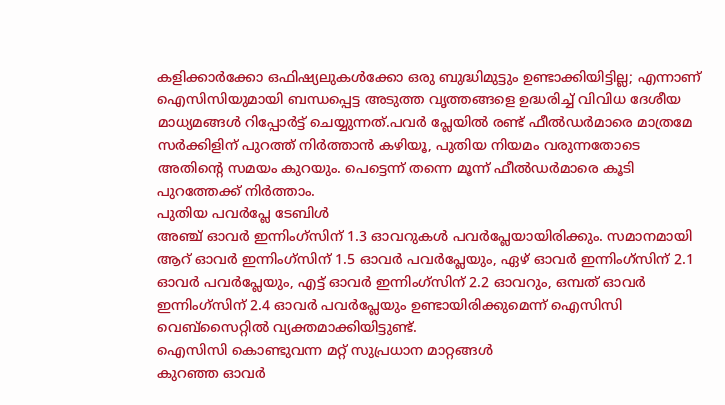കളിക്കാർക്കോ ഒഫിഷ്യലുകൾക്കോ ഒരു ബുദ്ധിമുട്ടും ഉണ്ടാക്കിയിട്ടില്ല; എന്നാണ് ഐസിസിയുമായി ബന്ധപ്പെട്ട അടുത്ത വൃത്തങ്ങളെ ഉദ്ധരിച്ച് വിവിധ ദേശീയ മാധ്യമങ്ങൾ റിപ്പോർട്ട് ചെയ്യുന്നത്.പവർ പ്ലേയിൽ രണ്ട് ഫീൽഡർമാരെ മാത്രമേ സർക്കിളിന് പുറത്ത് നിർത്താൻ കഴിയൂ, പുതിയ നിയമം വരുന്നതോടെ അതിന്റെ സമയം കുറയും. പെട്ടെന്ന് തന്നെ മൂന്ന് ഫീൽഡർമാരെ കൂടി പുറത്തേക്ക് നിർത്താം.
പുതിയ പവർപ്ലേ ടേബിൾ
അഞ്ച് ഓവർ ഇന്നിംഗ്സിന് 1.3 ഓവറുകൾ പവർപ്ലേയായിരിക്കും. സമാനമായി ആറ് ഓവർ ഇന്നിംഗ്സിന് 1.5 ഓവർ പവർപ്ലേയും, ഏഴ് ഓവർ ഇന്നിംഗ്സിന് 2.1 ഓവർ പവർപ്ലേയും, എട്ട് ഓവർ ഇന്നിംഗ്സിന് 2.2 ഓവറും, ഒമ്പത് ഓവർ ഇന്നിംഗ്സിന് 2.4 ഓവർ പവർപ്ലേയും ഉണ്ടായിരിക്കുമെന്ന് ഐസിസി വെബ്സൈറ്റിൽ വ്യക്തമാക്കിയിട്ടുണ്ട്.
ഐസിസി കൊണ്ടുവന്ന മറ്റ് സുപ്രധാന മാറ്റങ്ങൾ
കുറഞ്ഞ ഓവർ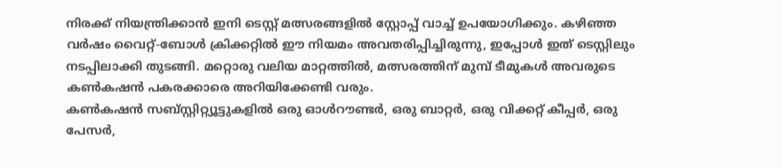നിരക്ക് നിയന്ത്രിക്കാൻ ഇനി ടെസ്റ്റ് മത്സരങ്ങളിൽ സ്റ്റോപ്പ് വാച്ച് ഉപയോഗിക്കും. കഴിഞ്ഞ വർഷം വൈറ്റ്-ബോൾ ക്രിക്കറ്റിൽ ഈ നിയമം അവതരിപ്പിച്ചിരുന്നു, ഇപ്പോൾ ഇത് ടെസ്റ്റിലും നടപ്പിലാക്കി തുടങ്ങി. മറ്റൊരു വലിയ മാറ്റത്തിൽ, മത്സരത്തിന് മുമ്പ് ടീമുകൾ അവരുടെ കൺകഷൻ പകരക്കാരെ അറിയിക്കേണ്ടി വരും.
കൺകഷൻ സബ്സ്റ്റിറ്റ്യൂട്ടുകളിൽ ഒരു ഓൾറൗണ്ടർ, ഒരു ബാറ്റർ, ഒരു വിക്കറ്റ് കീപ്പർ, ഒരു പേസർ,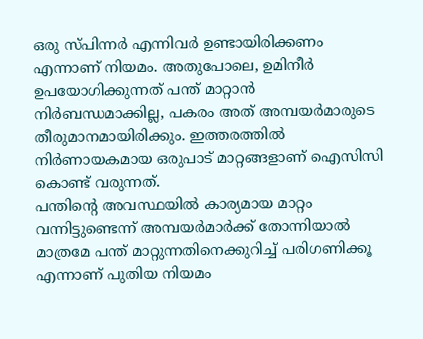ഒരു സ്പിന്നർ എന്നിവർ ഉണ്ടായിരിക്കണം എന്നാണ് നിയമം. അതുപോലെ, ഉമിനീർ ഉപയോഗിക്കുന്നത് പന്ത് മാറ്റാൻ നിർബന്ധമാക്കില്ല, പകരം അത് അമ്പയർമാരുടെ തീരുമാനമായിരിക്കും. ഇത്തരത്തിൽ നിർണായകമായ ഒരുപാട് മാറ്റങ്ങളാണ് ഐസിസി കൊണ്ട് വരുന്നത്.
പന്തിന്റെ അവസ്ഥയിൽ കാര്യമായ മാറ്റം വന്നിട്ടുണ്ടെന്ന് അമ്പയർമാർക്ക് തോന്നിയാൽ മാത്രമേ പന്ത് മാറ്റുന്നതിനെക്കുറിച്ച് പരിഗണിക്കൂ എന്നാണ് പുതിയ നിയമം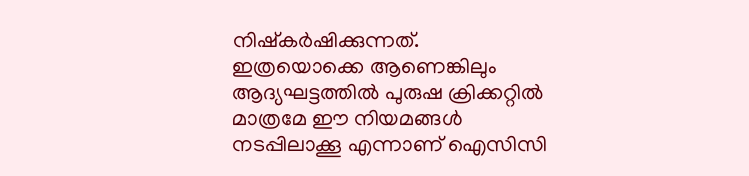നിഷ്കർഷിക്കുന്നത്. ഇത്രയൊക്കെ ആണെങ്കിലും ആദ്യഘട്ടത്തിൽ പുരുഷ ക്രിക്കറ്റിൽ മാത്രമേ ഈ നിയമങ്ങൾ നടപ്പിലാക്കൂ എന്നാണ് ഐസിസി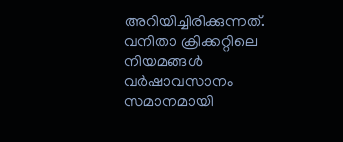അറിയിച്ചിരിക്കുന്നത്. വനിതാ ക്രിക്കറ്റിലെ നിയമങ്ങൾ വർഷാവസാനം സമാനമായി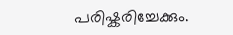പരിഷ്കരിച്ചേക്കും.